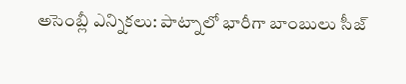అసెంబ్లీ ఎన్నికలు: పాట్నాలో భారీగా బాంబులు సీజ్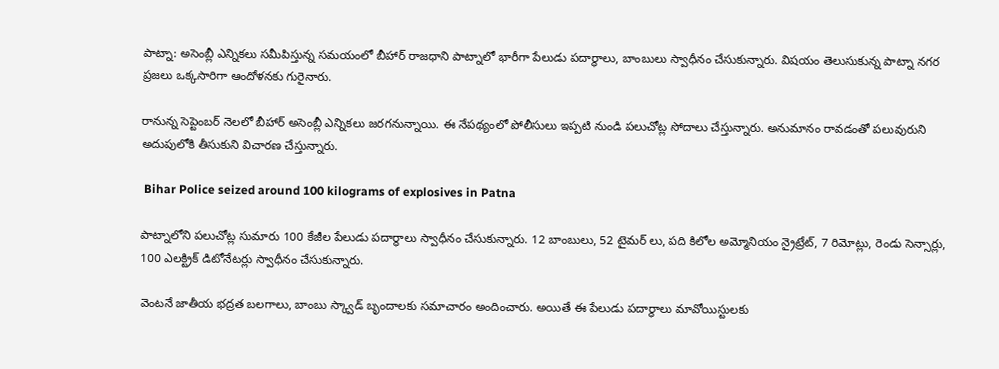పాట్నా: అసెంబ్లీ ఎన్నికలు సమీపిస్తున్న సమయంలో బీహార్ రాజధాని పాట్నాలో భారీగా పేలుడు పదార్థాలు, బాంబులు స్వాధీనం చేసుకున్నారు. విషయం తెలుసుకున్న పాట్నా నగర ప్రజలు ఒక్కసారిగా ఆందోళనకు గురైనారు.

రానున్న సెప్టెంబర్ నెలలో బీహార్ అసెంబ్లీ ఎన్నికలు జరగనున్నాయి. ఈ నేపథ్యంలో పోలీసులు ఇప్పటి నుండి పలుచోట్ల సోదాలు చేస్తున్నారు. అనుమానం రావడంతో పలువురుని అదుపులోకి తీసుకుని విచారణ చేస్తున్నారు.

 Bihar Police seized around 100 kilograms of explosives in Patna

పాట్నాలోని పలుచోట్ల సుమారు 100 కేజీల పేలుడు పదార్థాలు స్వాధీనం చేసుకున్నారు. 12 బాంబులు, 52 టైమర్ లు, పది కిలోల అమ్మోనియం న్రైట్రేట్, 7 రిమోట్లు, రెండు సెన్సార్లు, 100 ఎలక్ట్రిక్ డిటోనేటర్లు స్వాధీనం చేసుకున్నారు.

వెంటనే జాతీయ భద్రత బలగాలు, బాంబు స్క్వాడ్ బృందాలకు సమాచారం అందించారు. అయితే ఈ పేలుడు పదార్థాలు మావోయిస్టులకు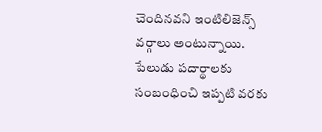చెందినవని ఇంటిలిజెన్స్ వర్గాలు అంటున్నాయి. పేలుడు పదార్థాలకు సంబంధించి ఇప్పటి వరకు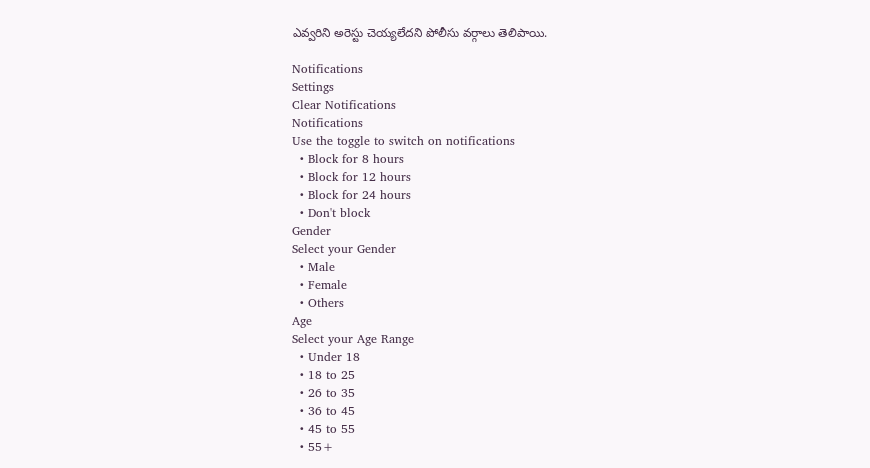ఎవ్వరిని అరెస్టు చెయ్యలేదని పోలీసు వర్గాలు తెలిపాయి.

Notifications
Settings
Clear Notifications
Notifications
Use the toggle to switch on notifications
  • Block for 8 hours
  • Block for 12 hours
  • Block for 24 hours
  • Don't block
Gender
Select your Gender
  • Male
  • Female
  • Others
Age
Select your Age Range
  • Under 18
  • 18 to 25
  • 26 to 35
  • 36 to 45
  • 45 to 55
  • 55+